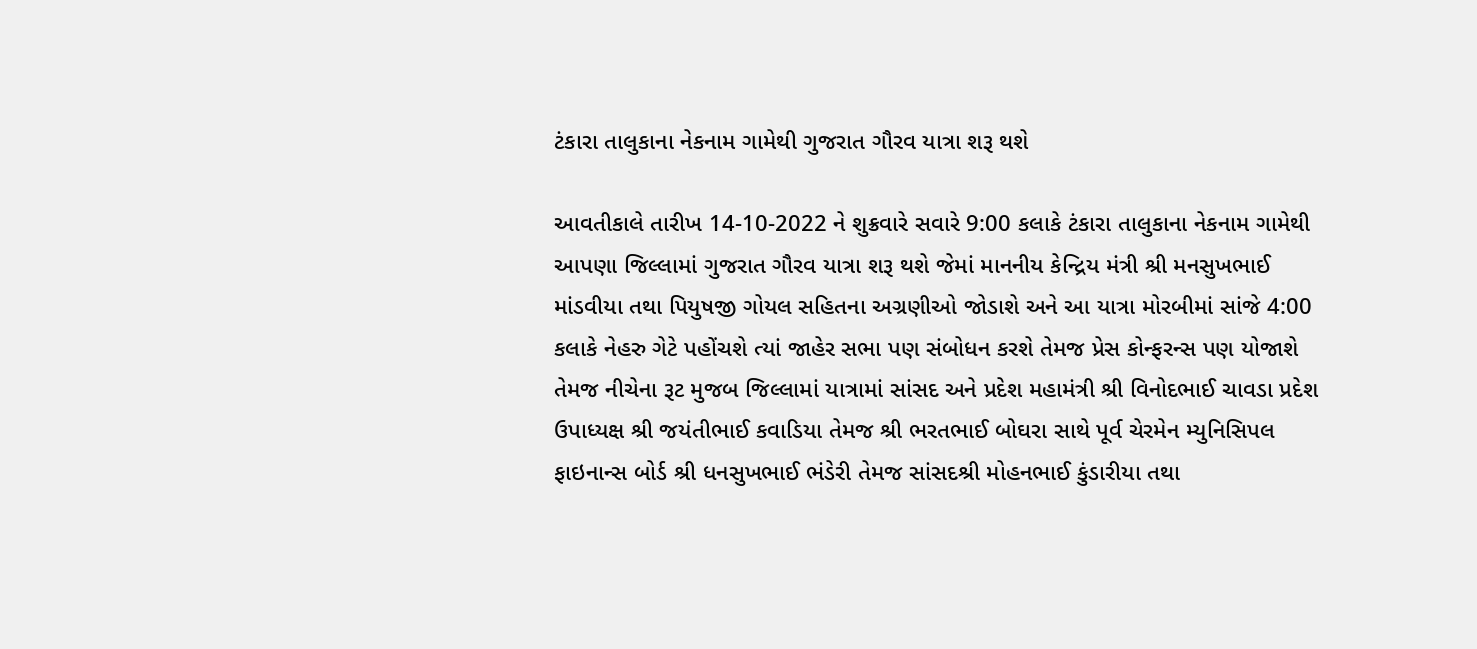ટંકારા તાલુકાના નેકનામ ગામેથી ગુજરાત ગૌરવ યાત્રા શરૂ થશે

આવતીકાલે તારીખ 14-10-2022 ને શુક્રવારે સવારે 9:00 કલાકે ટંકારા તાલુકાના નેકનામ ગામેથી આપણા જિલ્લામાં ગુજરાત ગૌરવ યાત્રા શરૂ થશે જેમાં માનનીય કેન્દ્રિય મંત્રી શ્રી મનસુખભાઈ માંડવીયા તથા પિયુષજી ગોયલ સહિતના અગ્રણીઓ જોડાશે અને આ યાત્રા મોરબીમાં સાંજે 4:00 કલાકે નેહરુ ગેટે પહોંચશે ત્યાં જાહેર સભા પણ સંબોધન કરશે તેમજ પ્રેસ કોન્ફરન્સ પણ યોજાશે તેમજ નીચેના રૂટ મુજબ જિલ્લામાં યાત્રામાં સાંસદ અને પ્રદેશ મહામંત્રી શ્રી વિનોદભાઈ ચાવડા પ્રદેશ ઉપાધ્યક્ષ શ્રી જયંતીભાઈ કવાડિયા તેમજ શ્રી ભરતભાઈ બોઘરા સાથે પૂર્વ ચેરમેન મ્યુનિસિપલ ફાઇનાન્સ બોર્ડ શ્રી ધનસુખભાઈ ભંડેરી તેમજ સાંસદશ્રી મોહનભાઈ કુંડારીયા તથા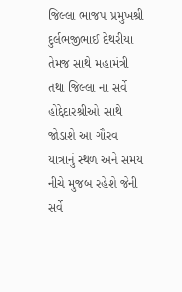જિલ્લા ભાજપ પ્રમુખશ્રી દુર્લભજીભાઈ દેથરીયા તેમજ સાથે મહામંત્રી તથા જિલ્લા ના સર્વે હોદ્દેદારશ્રીઓ સાથે જોડાશે આ ગૌરવ યાત્રાનું સ્થળ અને સમય નીચે મુજબ રહેશે જેની સર્વે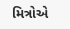મિત્રોએ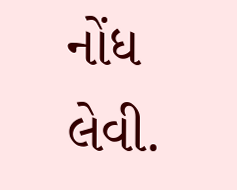નોંધ લેવી.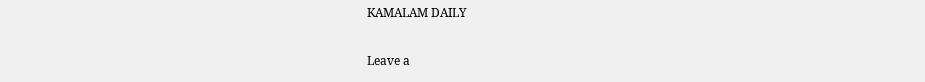KAMALAM DAILY

Leave a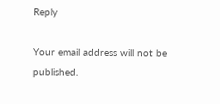Reply

Your email address will not be published.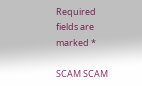Required fields are marked *

SCAM SCAM